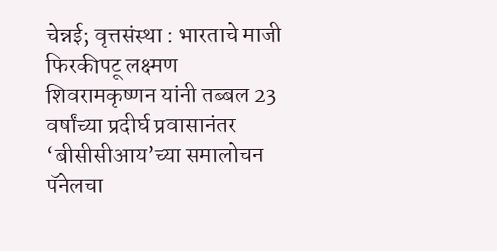चेन्नई; वृत्तसंस्था : भारताचे माजी फिरकीपटू लक्ष्मण शिवरामकृष्णन यांनी तब्बल 23 वर्षांच्या प्रदीर्घ प्रवासानंतर ‘बीसीसीआय’च्या समालोचन पॅनेलचा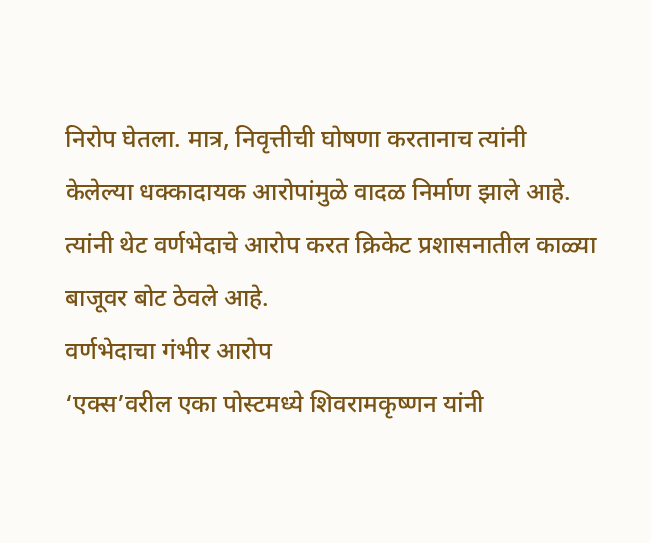निरोप घेतला. मात्र, निवृत्तीची घोषणा करतानाच त्यांनी केलेल्या धक्कादायक आरोपांमुळे वादळ निर्माण झाले आहे. त्यांनी थेट वर्णभेदाचे आरोप करत क्रिकेट प्रशासनातील काळ्या बाजूवर बोट ठेवले आहे.
वर्णभेदाचा गंभीर आरोप
‘एक्स’वरील एका पोस्टमध्ये शिवरामकृष्णन यांनी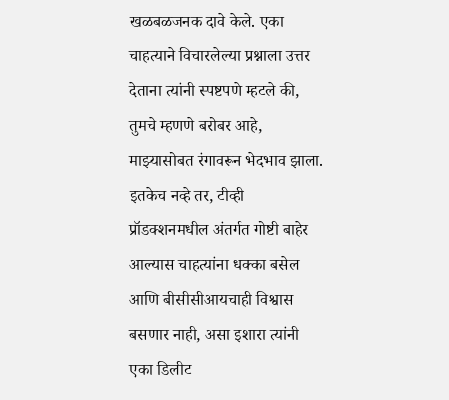खळबळजनक दावे केले. एका चाहत्याने विचारलेल्या प्रश्नाला उत्तर देताना त्यांनी स्पष्टपणे म्हटले की, तुमचे म्हणणे बरोबर आहे, माझ्यासोबत रंगावरून भेदभाव झाला. इतकेच नव्हे तर, टीव्ही प्रॉडक्शनमधील अंतर्गत गोष्टी बाहेर आल्यास चाहत्यांना धक्का बसेल आणि बीसीसीआयचाही विश्वास बसणार नाही, असा इशारा त्यांनी एका डिलीट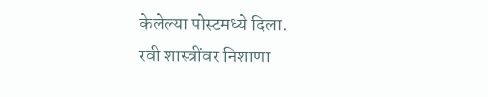केलेल्या पोस्टमध्ये दिला.
रवी शास्त्रींवर निशाणा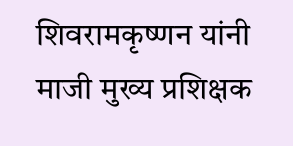शिवरामकृष्णन यांनी माजी मुख्य प्रशिक्षक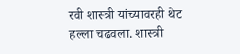रवी शास्त्री यांच्यावरही थेट हल्ला चढवला. शास्त्री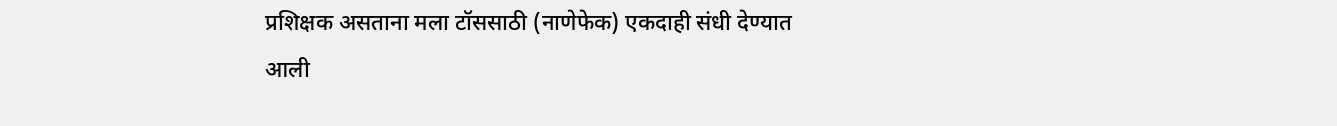प्रशिक्षक असताना मला टॉससाठी (नाणेफेक) एकदाही संधी देण्यात आली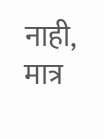नाही, मात्र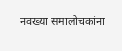नवख्या समालोचकांना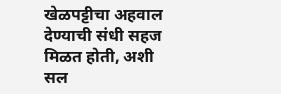खेळपट्टीचा अहवाल देण्याची संधी सहज मिळत होती, अशी सल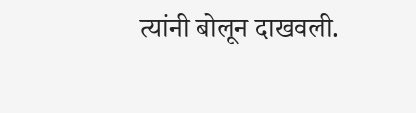त्यांनी बोलून दाखवली.